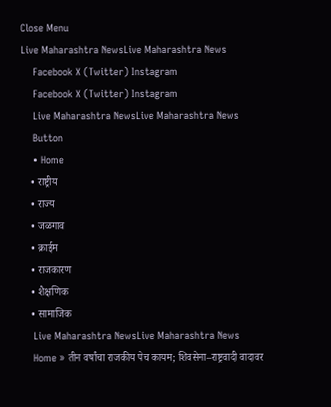Close Menu
Live Maharashtra NewsLive Maharashtra News
    Facebook X (Twitter) Instagram
    Facebook X (Twitter) Instagram
    Live Maharashtra NewsLive Maharashtra News
    Button
    • Home
    • राष्ट्रीय
    • राज्य
    • जळगाव
    • क्राईम
    • राजकारण
    • शैक्षणिक
    • सामाजिक
    Live Maharashtra NewsLive Maharashtra News
    Home » तीन वर्षांचा राजकीय पेच कायम; शिवसेना–राष्ट्रवादी वादावर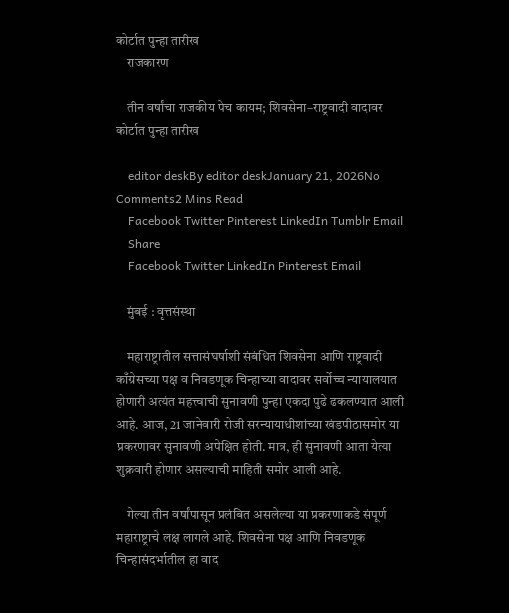कोर्टात पुन्हा तारीख
    राजकारण

    तीन वर्षांचा राजकीय पेच कायम; शिवसेना–राष्ट्रवादी वादावर कोर्टात पुन्हा तारीख

    editor deskBy editor deskJanuary 21, 2026No Comments2 Mins Read
    Facebook Twitter Pinterest LinkedIn Tumblr Email
    Share
    Facebook Twitter LinkedIn Pinterest Email

    मुंबई : वृत्तसंस्था

    महाराष्ट्रातील सत्तासंघर्षाशी संबंधित शिवसेना आणि राष्ट्रवादी काँग्रेसच्या पक्ष व निवडणूक चिन्हाच्या वादावर सर्वोच्च न्यायालयात होणारी अत्यंत महत्त्वाची सुनावणी पुन्हा एकदा पुढे ढकलण्यात आली आहे. आज, 21 जानेवारी रोजी सरन्यायाधीशांच्या खंडपीठासमोर या प्रकरणावर सुनावणी अपेक्षित होती. मात्र, ही सुनावणी आता येत्या शुक्रवारी होणार असल्याची माहिती समोर आली आहे.

    गेल्या तीन वर्षांपासून प्रलंबित असलेल्या या प्रकरणाकडे संपूर्ण महाराष्ट्राचे लक्ष लागले आहे. शिवसेना पक्ष आणि निवडणूक चिन्हासंदर्भातील हा वाद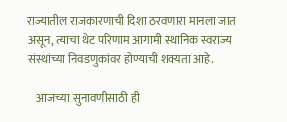राज्यातील राजकारणाची दिशा ठरवणारा मानला जात असून, त्याचा थेट परिणाम आगामी स्थानिक स्वराज्य संस्थांच्या निवडणुकांवर होण्याची शक्यता आहे.

    आजच्या सुनावणीसाठी ही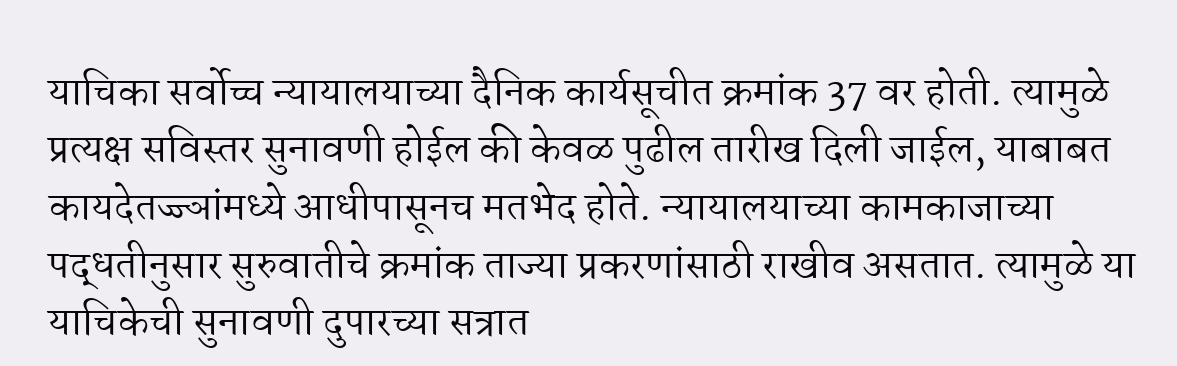याचिका सर्वोच्च न्यायालयाच्या दैनिक कार्यसूचीत क्रमांक 37 वर होती. त्यामुळे प्रत्यक्ष सविस्तर सुनावणी होईल की केवळ पुढील तारीख दिली जाईल, याबाबत कायदेतज्ज्ञांमध्ये आधीपासूनच मतभेद होते. न्यायालयाच्या कामकाजाच्या पद्धतीनुसार सुरुवातीचे क्रमांक ताज्या प्रकरणांसाठी राखीव असतात. त्यामुळे या याचिकेची सुनावणी दुपारच्या सत्रात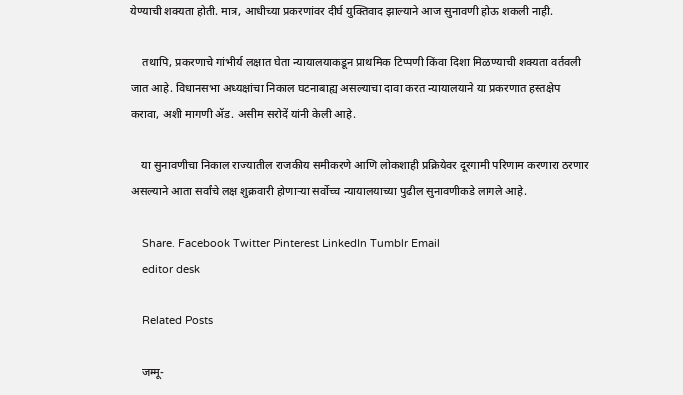येण्याची शक्यता होती. मात्र, आधीच्या प्रकरणांवर दीर्घ युक्तिवाद झाल्याने आज सुनावणी होऊ शकली नाही.

    तथापि, प्रकरणाचे गांभीर्य लक्षात घेता न्यायालयाकडून प्राथमिक टिप्पणी किंवा दिशा मिळण्याची शक्यता वर्तवली जात आहे. विधानसभा अध्यक्षांचा निकाल घटनाबाह्य असल्याचा दावा करत न्यायालयाने या प्रकरणात हस्तक्षेप करावा, अशी मागणी ॲड. असीम सरोदें यांनी केली आहे.

    या सुनावणीचा निकाल राज्यातील राजकीय समीकरणे आणि लोकशाही प्रक्रियेवर दूरगामी परिणाम करणारा ठरणार असल्याने आता सर्वांचे लक्ष शुक्रवारी होणाऱ्या सर्वोच्च न्यायालयाच्या पुढील सुनावणीकडे लागले आहे.

    Share. Facebook Twitter Pinterest LinkedIn Tumblr Email
    editor desk

    Related Posts

    जम्मू-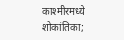काश्मीरमध्ये शोकांतिका;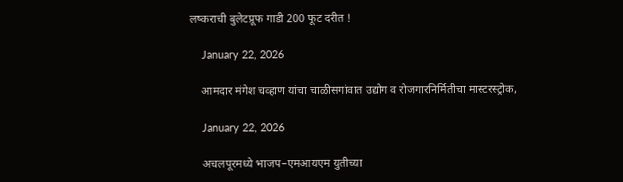लष्कराची बुलेटप्रूफ गाडी 200 फूट दरीत !

    January 22, 2026

    आमदार मंगेश चव्हाण यांचा चाळीसगांवात उद्योग व रोजगारनिर्मितीचा मास्टरस्ट्रोक,

    January 22, 2026

    अचलपूरमध्ये भाजप–एमआयएम युतीच्या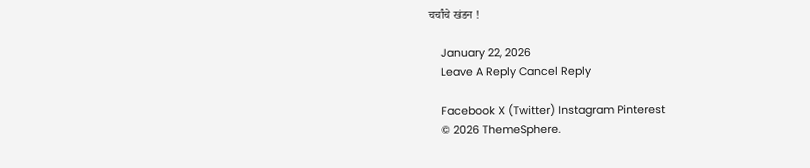चर्चांचे खंडन !

    January 22, 2026
    Leave A Reply Cancel Reply

    Facebook X (Twitter) Instagram Pinterest
    © 2026 ThemeSphere.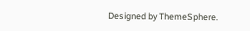Designed by ThemeSphere.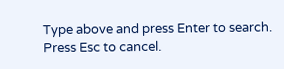Type above and press Enter to search. Press Esc to cancel.